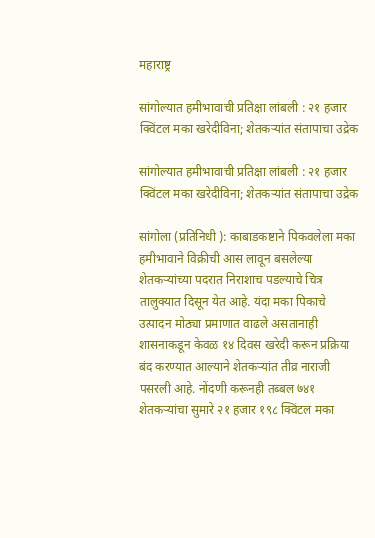महाराष्ट्र

सांगोल्यात हमीभावाची प्रतिक्षा लांबली : २१ हजार क्विंटल मका खरेदीविना; शेतकऱ्यांत संतापाचा उद्रेक

सांगोल्यात हमीभावाची प्रतिक्षा लांबली : २१ हजार क्विंटल मका खरेदीविना; शेतकऱ्यांत संतापाचा उद्रेक

सांगोला (प्रतिनिधी ): काबाडकष्टाने पिकवलेला मका हमीभावाने विक्रीची आस लावून बसलेल्या शेतकऱ्यांच्या पदरात निराशाच पडल्याचे चित्र तालुक्यात दिसून येत आहे. यंदा मका पिकाचे उत्पादन मोठ्या प्रमाणात वाढले असतानाही शासनाकडून केवळ १४ दिवस खरेदी करून प्रक्रिया बंद करण्यात आल्याने शेतकऱ्यांत तीव्र नाराजी पसरली आहे. नोंदणी करूनही तब्बल ७४१ शेतकऱ्यांचा सुमारे २१ हजार १९८ क्विंटल मका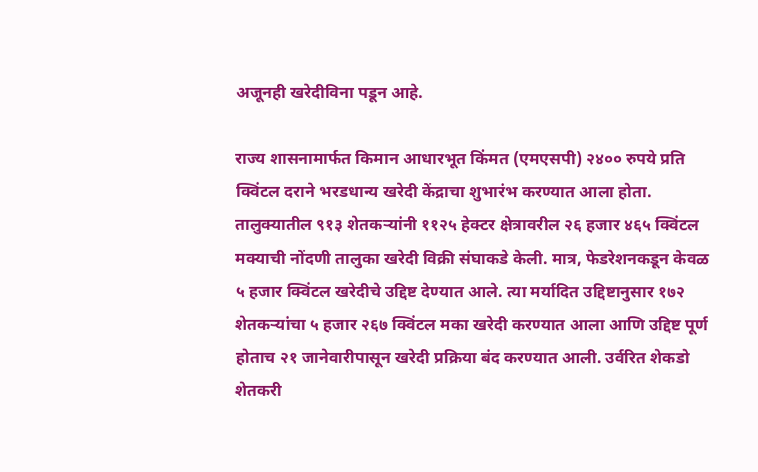अजूनही खरेदीविना पडून आहे.

राज्य शासनामार्फत किमान आधारभूत किंमत (एमएसपी) २४०० रुपये प्रति क्विंटल दराने भरडधान्य खरेदी केंद्राचा शुभारंभ करण्यात आला होता. तालुक्यातील ९१३ शेतकऱ्यांनी ११२५ हेक्टर क्षेत्रावरील २६ हजार ४६५ क्विंटल मक्याची नोंदणी तालुका खरेदी विक्री संघाकडे केली. मात्र, फेडरेशनकडून केवळ ५ हजार क्विंटल खरेदीचे उद्दिष्ट देण्यात आले. त्या मर्यादित उद्दिष्टानुसार १७२ शेतकऱ्यांचा ५ हजार २६७ क्विंटल मका खरेदी करण्यात आला आणि उद्दिष्ट पूर्ण होताच २१ जानेवारीपासून खरेदी प्रक्रिया बंद करण्यात आली. उर्वरित शेकडो शेतकरी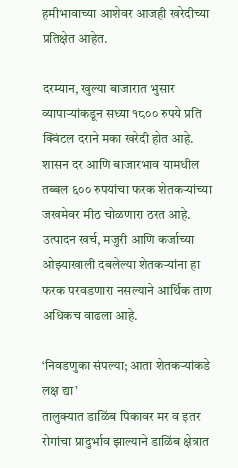हमीभावाच्या आशेवर आजही खरेदीच्या प्रतिक्षेत आहेत.

दरम्यान, खुल्या बाजारात भुसार व्यापाऱ्यांकडून सध्या १८०० रुपये प्रति क्विंटल दराने मका खरेदी होत आहे. शासन दर आणि बाजारभाव यामधील तब्बल ६०० रुपयांचा फरक शेतकऱ्यांच्या जखमेवर मीठ चोळणारा ठरत आहे. उत्पादन खर्च, मजुरी आणि कर्जाच्या ओझ्याखाली दबलेल्या शेतकऱ्यांना हा फरक परवडणारा नसल्याने आर्थिक ताण अधिकच वाढला आहे.

‘निवडणुका संपल्या; आता शेतकऱ्यांकडे लक्ष द्या’
तालुक्यात डाळिंब पिकावर मर व इतर रोगांचा प्रादुर्भाव झाल्याने डाळिंब क्षेत्रात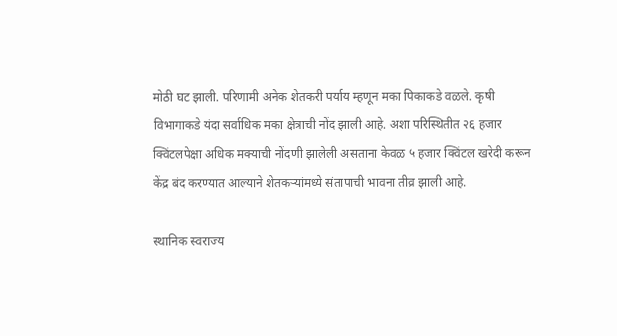मोठी घट झाली. परिणामी अनेक शेतकरी पर्याय म्हणून मका पिकाकडे वळले. कृषी विभागाकडे यंदा सर्वाधिक मका क्षेत्राची नोंद झाली आहे. अशा परिस्थितीत २६ हजार क्विंटलपेक्षा अधिक मक्याची नोंदणी झालेली असताना केवळ ५ हजार क्विंटल खरेदी करून केंद्र बंद करण्यात आल्याने शेतकऱ्यांमध्ये संतापाची भावना तीव्र झाली आहे.

स्थानिक स्वराज्य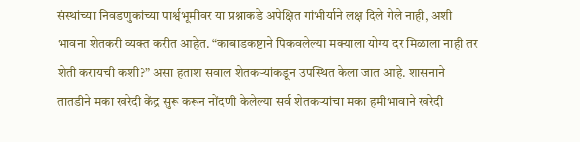संस्थांच्या निवडणुकांच्या पार्श्वभूमीवर या प्रश्नाकडे अपेक्षित गांभीर्याने लक्ष दिले गेले नाही, अशी भावना शेतकरी व्यक्त करीत आहेत. “काबाडकष्टाने पिकवलेल्या मक्याला योग्य दर मिळाला नाही तर शेती करायची कशी?” असा हताश सवाल शेतकऱ्यांकडून उपस्थित केला जात आहे. शासनाने तातडीने मका खरेदी केंद्र सुरू करून नोंदणी केलेल्या सर्व शेतकऱ्यांचा मका हमीभावाने खरेदी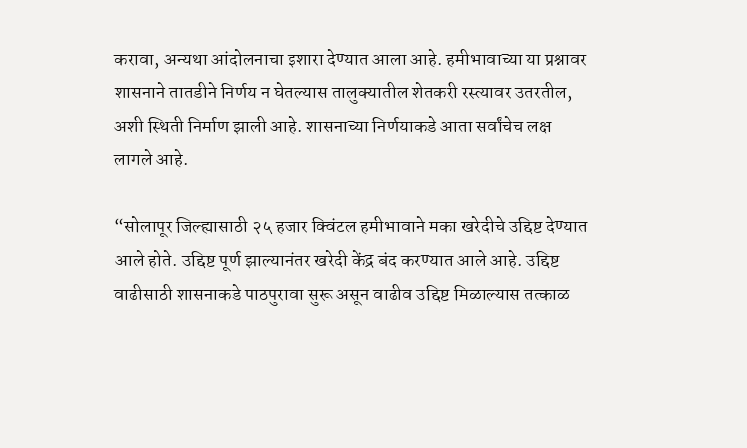करावा, अन्यथा आंदोलनाचा इशारा देण्यात आला आहे. हमीभावाच्या या प्रश्नावर शासनाने तातडीने निर्णय न घेतल्यास तालुक्यातील शेतकरी रस्त्यावर उतरतील, अशी स्थिती निर्माण झाली आहे. शासनाच्या निर्णयाकडे आता सर्वांचेच लक्ष लागले आहे.

“सोलापूर जिल्ह्यासाठी २५ हजार क्विंटल हमीभावाने मका खरेदीचे उद्दिष्ट देण्यात आले होते. उद्दिष्ट पूर्ण झाल्यानंतर खरेदी केंद्र बंद करण्यात आले आहे. उद्दिष्ट वाढीसाठी शासनाकडे पाठपुरावा सुरू असून वाढीव उद्दिष्ट मिळाल्यास तत्काळ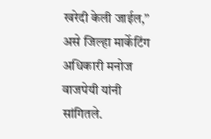खरेदी केली जाईल,” असे जिल्हा मार्केटिंग अधिकारी मनोज वाजपेयी यांनी सांगितले.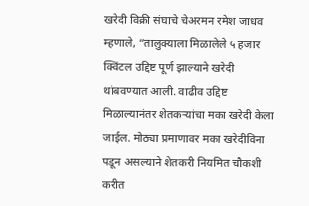खरेदी विक्री संघाचे चेअरमन रमेश जाधव म्हणाले, “तालुक्याला मिळालेले ५ हजार क्विंटल उद्दिष्ट पूर्ण झाल्याने खरेदी थांबवण्यात आली. वाढीव उद्दिष्ट मिळाल्यानंतर शेतकऱ्यांचा मका खरेदी केला जाईल. मोठ्या प्रमाणावर मका खरेदीविना पडून असल्याने शेतकरी नियमित चौकशी करीत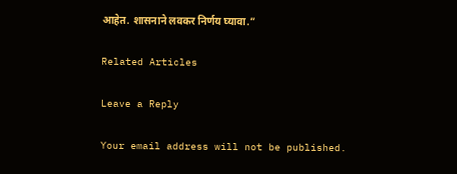आहेत. शासनाने लवकर निर्णय घ्यावा.”

Related Articles

Leave a Reply

Your email address will not be published.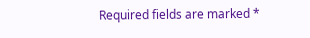Required fields are marked *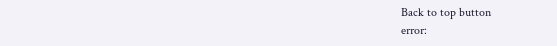Back to top button
error: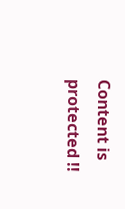Content is protected !!